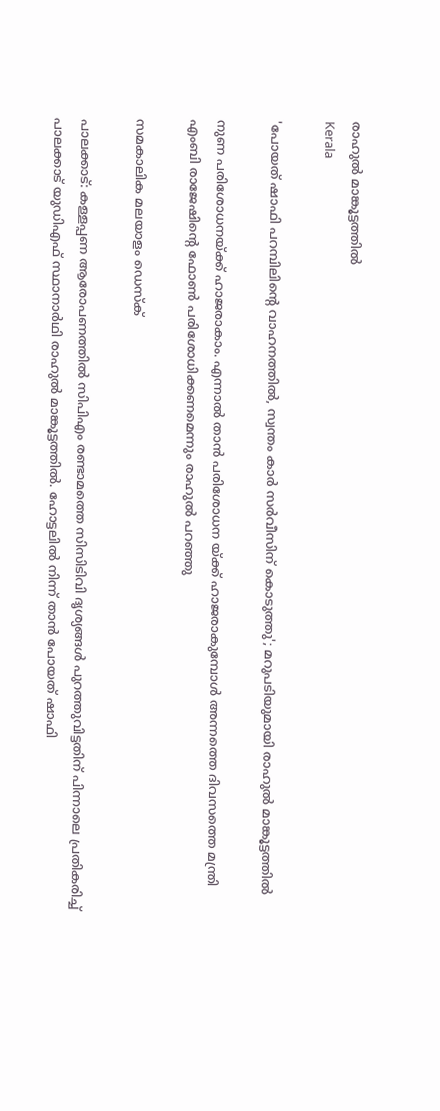രാഹുല്‍ മാങ്കൂട്ടത്തില്‍
Kerala

'പോയത് ഷാഫി പറമ്പിലിന്റെ വാഹനത്തില്‍, സ്വന്തം കാര്‍ സര്‍വീസിന് കൊടുത്തു'; മറുപടിയുമായി രാഹുല്‍ മാങ്കൂട്ടത്തില്‍

നുണ പരിശോധനയ്ക്ക് ഹാജരാകാം. എന്നാല്‍ താന്‍ പരിശോധന യ്ക്ക് ഹാജരാകുമ്പോള്‍ അന്നത്തെ ദിവസത്തെ മന്ത്രി എംബി രാജേഷിന്റെ ഫോണ്‍ പരിശോധിക്കണമെന്നും രാഹുല്‍ പറഞ്ഞു

സമകാലിക മലയാളം ഡെസ്ക്

പാലക്കാട്: കള്ളപ്പണ ആരോപണത്തില്‍ സിപിഎം രണ്ടാമത്തെ സിസിടിവി ദൃശ്യങ്ങള്‍ പുറത്തുവിട്ടതിന് പിന്നാലെ പ്രതികരിച്ച് പാലക്കാട് യുഡിഎഫ് സ്ഥാനാര്‍ഥി രാഹുല്‍ മാങ്കൂട്ടത്തില്‍. ഹോട്ടലില്‍ നിന്ന് താന്‍ പോയത് ഷാഫി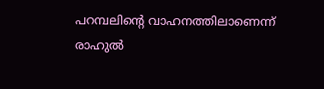പറമ്പലിന്റെ വാഹനത്തിലാണെന്ന് രാഹുല്‍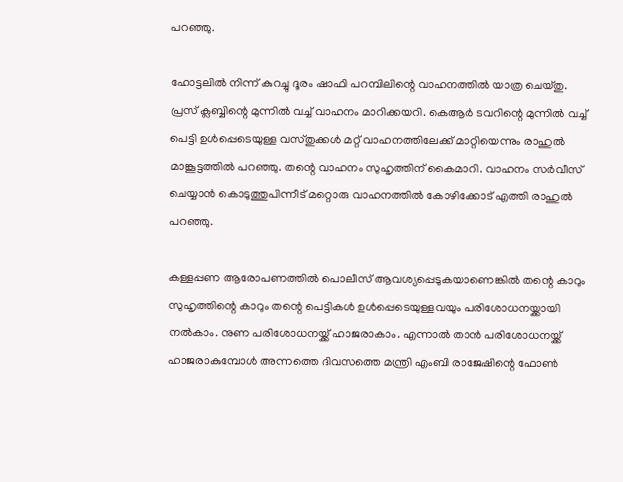പറഞ്ഞു.

ഹോട്ടലില്‍ നിന്ന് കുറച്ചു ദൂരം ഷാഫി പറമ്പിലിന്റെ വാഹനത്തില്‍ യാത്ര ചെയ്തു. പ്രസ് ക്ലബ്ബിന്റെ മുന്നില്‍ വച്ച് വാഹനം മാറിക്കയറി. കെആര്‍ ടവറിന്റെ മുന്നില്‍ വച്ച് പെട്ടി ഉള്‍പ്പെടെയുള്ള വസ്തുക്കള്‍ മറ്റ് വാഹനത്തിലേക്ക് മാറ്റിയെന്നും രാഹുല്‍ മാങ്കൂട്ടത്തില്‍ പറഞ്ഞു. തന്റെ വാഹനം സുഹൃത്തിന് കൈമാറി. വാഹനം സര്‍വീസ് ചെയ്യാന്‍ കൊടുത്തുപിന്നീട് മറ്റൊരു വാഹനത്തില്‍ കോഴിക്കോട് എത്തി രാഹുല്‍ പറഞ്ഞു.

കള്ളപ്പണ ആരോപണത്തില്‍ പൊലീസ് ആവശ്യപ്പെടുകയാണെങ്കില്‍ തന്റെ കാറും സുഹൃത്തിന്റെ കാറും തന്റെ പെട്ടികള്‍ ഉള്‍പ്പെടെയുള്ളവയും പരിശോധനയ്ക്കായി നല്‍കാം. നുണ പരിശോധനയ്ക്ക് ഹാജരാകാം. എന്നാല്‍ താന്‍ പരിശോധനയ്ക്ക് ഹാജരാകുമ്പോള്‍ അന്നത്തെ ദിവസത്തെ മന്ത്രി എംബി രാജേഷിന്റെ ഫോണ്‍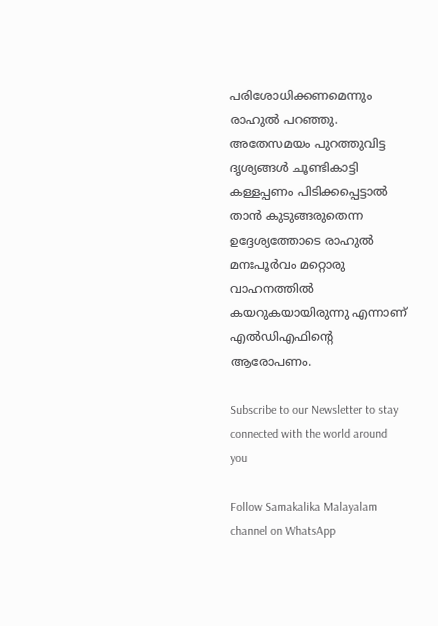പരിശോധിക്കണമെന്നും രാഹുല്‍ പറഞ്ഞു. അതേസമയം പുറത്തുവിട്ട ദൃശ്യങ്ങള്‍ ചൂണ്ടികാട്ടി കള്ളപ്പണം പിടിക്കപ്പെട്ടാല്‍ താന്‍ കുടുങ്ങരുതെന്ന ഉദ്ദേശ്യത്തോടെ രാഹുല്‍ മനഃപൂര്‍വം മറ്റൊരു വാഹനത്തില്‍ കയറുകയായിരുന്നു എന്നാണ് എല്‍ഡിഎഫിന്റെ ആരോപണം.

Subscribe to our Newsletter to stay connected with the world around you

Follow Samakalika Malayalam channel on WhatsApp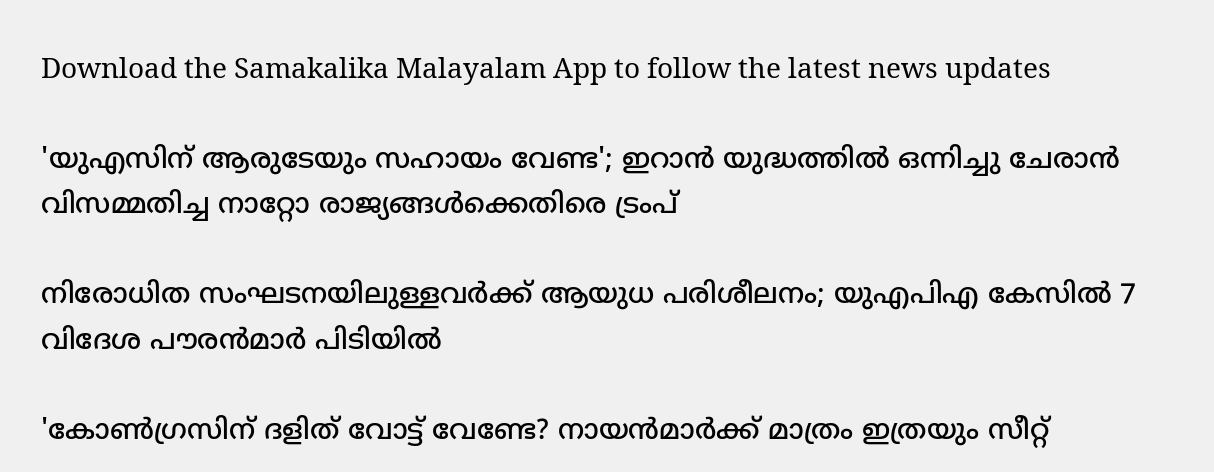Download the Samakalika Malayalam App to follow the latest news updates

'യുഎസിന് ആരുടേയും സഹായം വേണ്ട'; ഇറാൻ യുദ്ധത്തിൽ ഒന്നിച്ചു ചേരാൻ വിസമ്മതിച്ച നാറ്റോ രാജ്യങ്ങൾക്കെതിരെ ട്രംപ്

നിരോധിത സംഘടനയിലുള്ളവർക്ക് ആയുധ പരിശീലനം; യുഎപിഎ കേസിൽ 7 വിദേശ പൗരൻമാർ പിടിയിൽ

'കോണ്‍ഗ്രസിന് ദളിത് വോട്ട് വേണ്ടേ? നായന്‍മാര്‍ക്ക് മാത്രം ഇത്രയും സീറ്റ്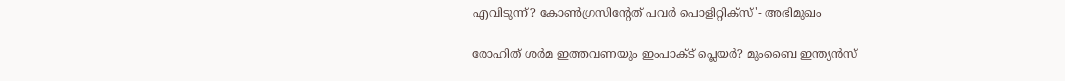എവിടുന്ന്? കോണ്‍ഗ്രസിന്റേത് പവര്‍ പൊളിറ്റിക്‌സ്'- അഭിമുഖം

രോഹിത് ശര്‍മ ഇത്തവണയും ഇംപാക്ട് പ്ലെയര്‍? മുംബൈ ഇന്ത്യന്‍സ്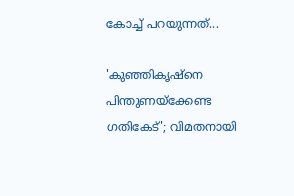കോച്ച് പറയുന്നത്...

'കുഞ്ഞികൃഷ്‌നെ പിന്തുണയ്‌ക്കേണ്ട ഗതികേട്'; വിമതനായി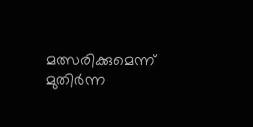മത്സരിക്കുമെന്ന് മുതിര്‍ന്ന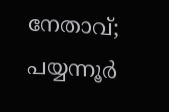നേതാവ്; പയ്യന്നൂര്‍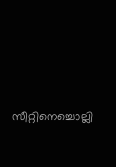സീറ്റിനെച്ചൊല്ലി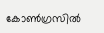കോണ്‍ഗ്രസില്‍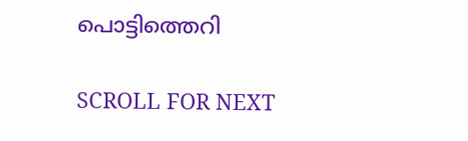പൊട്ടിത്തെറി

SCROLL FOR NEXT